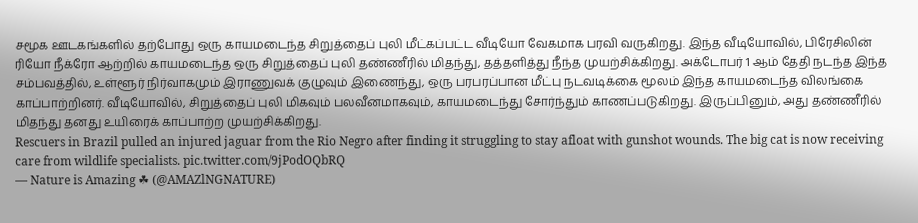சமூக ஊடகங்களில் தற்போது ஒரு காயமடைந்த சிறுத்தைப் புலி மீட்கப்பட்ட வீடியோ வேகமாக பரவி வருகிறது. இந்த வீடியோவில், பிரேசிலின் ரியோ நீக்ரோ ஆற்றில் காயமடைந்த ஒரு சிறுத்தைப் புலி தண்ணீரில் மிதந்து, தத்தளித்து நீந்த முயற்சிக்கிறது. அக்டோபர் 1 ஆம் தேதி நடந்த இந்த சம்பவத்தில், உள்ளூர் நிர்வாகமும் இராணுவக் குழுவும் இணைந்து, ஒரு பரபரப்பான மீட்பு நடவடிக்கை மூலம் இந்த காயமடைந்த விலங்கை காப்பாற்றினர். வீடியோவில், சிறுத்தைப் புலி மிகவும் பலவீனமாகவும், காயமடைந்து சோர்ந்தும் காணப்படுகிறது. இருப்பினும், அது தண்ணீரில் மிதந்து தனது உயிரைக் காப்பாற்ற முயற்சிக்கிறது.
Rescuers in Brazil pulled an injured jaguar from the Rio Negro after finding it struggling to stay afloat with gunshot wounds. The big cat is now receiving care from wildlife specialists. pic.twitter.com/9jPodOQbRQ
— Nature is Amazing ☘ (@AMAZlNGNATURE)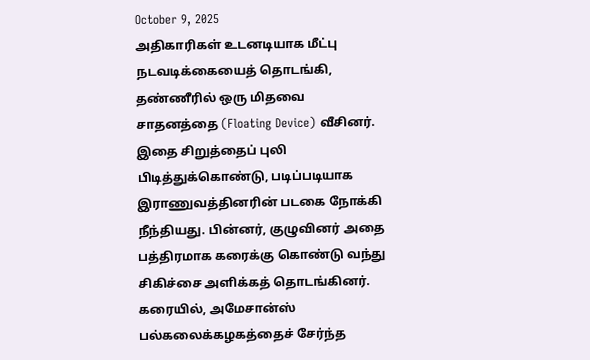October 9, 2025
அதிகாரிகள் உடனடியாக மீட்பு நடவடிக்கையைத் தொடங்கி, தண்ணீரில் ஒரு மிதவை சாதனத்தை (Floating Device) வீசினர். இதை சிறுத்தைப் புலி பிடித்துக்கொண்டு, படிப்படியாக இராணுவத்தினரின் படகை நோக்கி நீந்தியது. பின்னர், குழுவினர் அதை பத்திரமாக கரைக்கு கொண்டு வந்து சிகிச்சை அளிக்கத் தொடங்கினர். கரையில், அமேசான்ஸ் பல்கலைக்கழகத்தைச் சேர்ந்த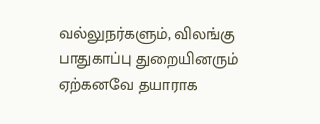வல்லுநர்களும், விலங்கு பாதுகாப்பு துறையினரும் ஏற்கனவே தயாராக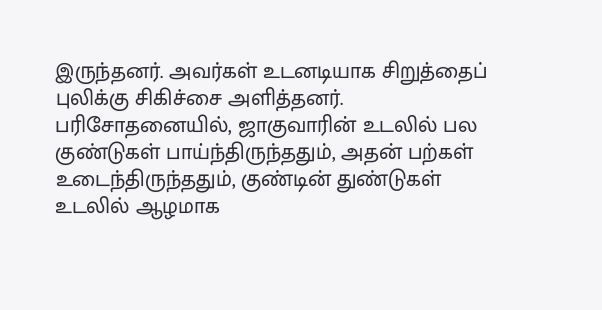இருந்தனர். அவர்கள் உடனடியாக சிறுத்தைப் புலிக்கு சிகிச்சை அளித்தனர். பரிசோதனையில், ஜாகுவாரின் உடலில் பல குண்டுகள் பாய்ந்திருந்ததும், அதன் பற்கள் உடைந்திருந்ததும், குண்டின் துண்டுகள் உடலில் ஆழமாக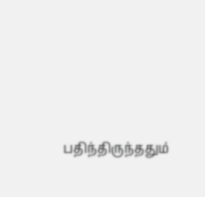பதிந்திருந்ததும்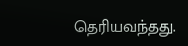தெரியவந்தது.